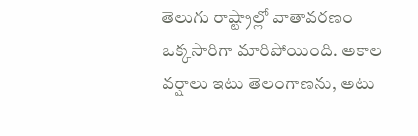తెలుగు రాష్ట్రాల్లో వాతావరణం ఒక్కసారిగా మారిపోయింది. అకాల వర్షాలు ఇటు తెలంగాణను, అటు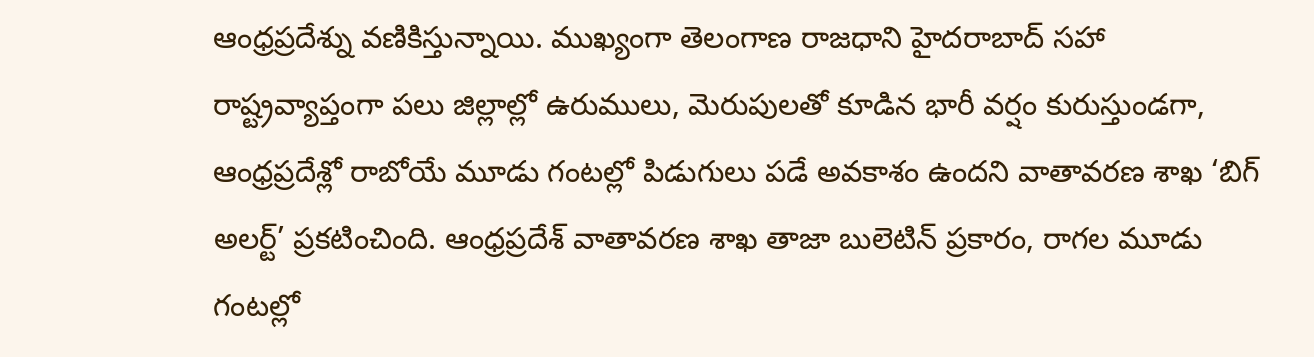ఆంధ్రప్రదేశ్ను వణికిస్తున్నాయి. ముఖ్యంగా తెలంగాణ రాజధాని హైదరాబాద్ సహా రాష్ట్రవ్యాప్తంగా పలు జిల్లాల్లో ఉరుములు, మెరుపులతో కూడిన భారీ వర్షం కురుస్తుండగా, ఆంధ్రప్రదేశ్లో రాబోయే మూడు గంటల్లో పిడుగులు పడే అవకాశం ఉందని వాతావరణ శాఖ ‘బిగ్ అలర్ట్’ ప్రకటించింది. ఆంధ్రప్రదేశ్ వాతావరణ శాఖ తాజా బులెటిన్ ప్రకారం, రాగల మూడు గంటల్లో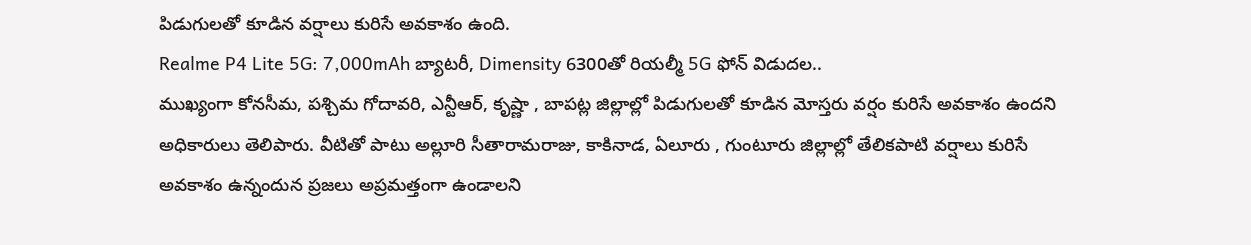పిడుగులతో కూడిన వర్షాలు కురిసే అవకాశం ఉంది.
Realme P4 Lite 5G: 7,000mAh బ్యాటరీ, Dimensity 6300తో రియల్మీ 5G ఫోన్ విడుదల..
ముఖ్యంగా కోనసీమ, పశ్చిమ గోదావరి, ఎన్టీఆర్, కృష్ణా , బాపట్ల జిల్లాల్లో పిడుగులతో కూడిన మోస్తరు వర్షం కురిసే అవకాశం ఉందని అధికారులు తెలిపారు. వీటితో పాటు అల్లూరి సీతారామరాజు, కాకినాడ, ఏలూరు , గుంటూరు జిల్లాల్లో తేలికపాటి వర్షాలు కురిసే అవకాశం ఉన్నందున ప్రజలు అప్రమత్తంగా ఉండాలని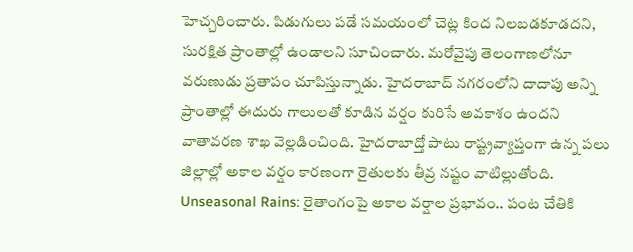హెచ్చరించారు. పిడుగులు పడే సమయంలో చెట్ల కింద నిలబడకూడదని, సురక్షిత ప్రాంతాల్లో ఉండాలని సూచించారు. మరోవైపు తెలంగాణలోనూ వరుణుడు ప్రతాపం చూపిస్తున్నాడు. హైదరాబాద్ నగరంలోని దాదాపు అన్ని ప్రాంతాల్లో ఈదురు గాలులతో కూడిన వర్షం కురిసే అవకాశం ఉందని వాతావరణ శాఖ వెల్లడించింది. హైదరాబాద్తో పాటు రాష్ట్రవ్యాప్తంగా ఉన్న పలు జిల్లాల్లో అకాల వర్షం కారణంగా రైతులకు తీవ్ర నష్టం వాటిల్లుతోంది.
Unseasonal Rains: రైతాంగంపై అకాల వర్షాల ప్రభావం.. పంట చేతికి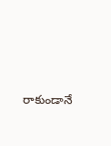రాకుండానే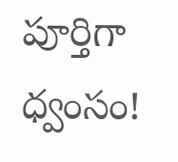పూర్తిగా ధ్వంసం!